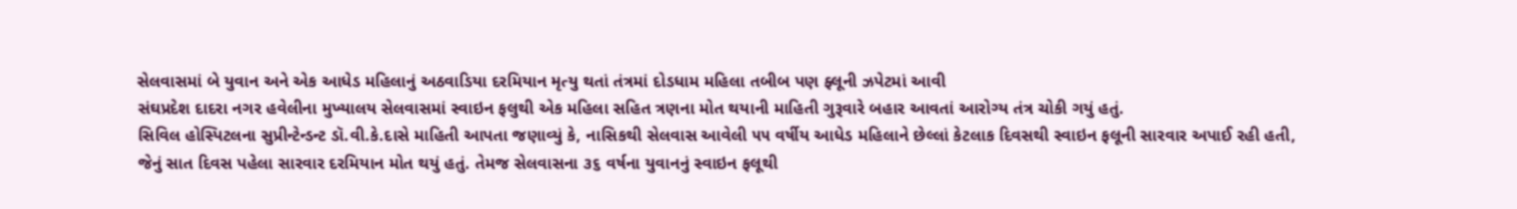સેલવાસમાં બે યુવાન અને એક આધેડ મહિલાનું અઠવાડિયા દરમિયાન મૃત્યુ થતાં તંત્રમાં દોડધામ મહિલા તબીબ પણ ફ્લૂની ઝપેટમાં આવી
સંઘપ્રદેશ દાદરા નગર હવેલીના મુખ્યાલય સેલવાસમાં સ્વાઇન ફલુથી એક મહિલા સહિત ત્રણના મોત થયાની માહિતી ગુરૂવારે બહાર આવતાં આરોગ્ય તંત્ર ચોકી ગયું હતું.
સિવિલ હોસ્પિટલના સુપ્રીન્ટેન્ડન્ટ ડૉ.વી.કે.દાસે માહિતી આપતા જણાવ્યું કે, નાસિકથી સેલવાસ આવેલી ૫૫ વર્ષીય આધેડ મહિલાને છેલ્લાં કેટલાક દિવસથી સ્વાઇન ફલૂની સારવાર અપાઈ રહી હતી, જેનું સાત દિવસ પહેલા સારવાર દરમિયાન મોત થયું હતું. તેમજ સેલવાસના ૩૬ વર્ષના યુવાનનું સ્વાઇન ફલૂથી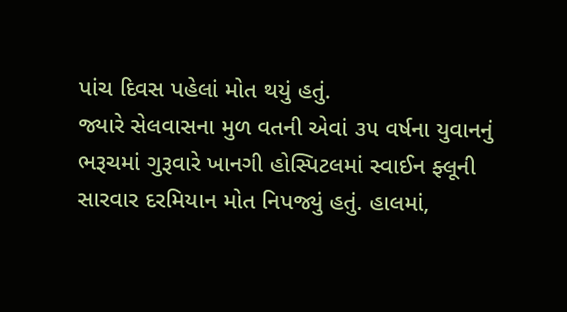પાંચ દિવસ પહેલાં મોત થયું હતું.
જ્યારે સેલવાસના મુળ વતની એવાં ૩૫ વર્ષના યુવાનનું ભરૂચમાં ગુરૂવારે ખાનગી હોસ્પિટલમાં સ્વાઈન ફ્લૂની સારવાર દરમિયાન મોત નિપજ્યું હતું. હાલમાં,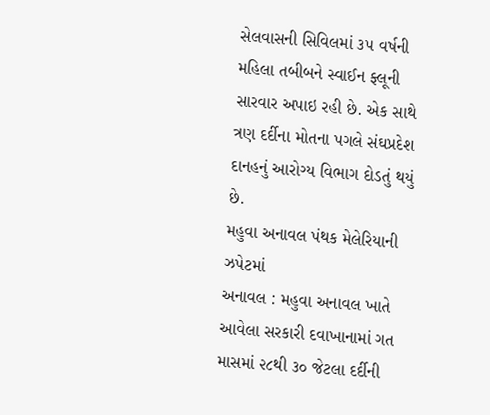સેલવાસની સિવિલમાં ૩૫ વર્ષની મહિલા તબીબને સ્વાઈન ફ્લૂની સારવાર અપાઇ રહી છે. એક સાથે ત્રણ દર્દીના મોતના પગલે સંઘપ્રદેશ દાનહનું આરોગ્ય વિભાગ દોડતું થયું છે.
મહુવા અનાવલ પંથક મેલેરિયાની ઝપેટમાં
અનાવલ : મહુવા અનાવલ ખાતે આવેલા સરકારી દવાખાનામાં ગત માસમાં ૨૮થી ૩૦ જેટલા દર્દીની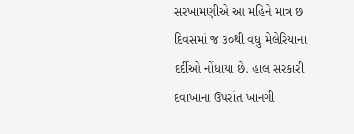સરખામણીએ આ મહિને માત્ર છ દિવસમાં જ ૩૦થી વધુ મેલેરિયાના દર્દીઓ નોંધાયા છે. હાલ સરકારી દવાખાના ઉપરાંત ખાનગી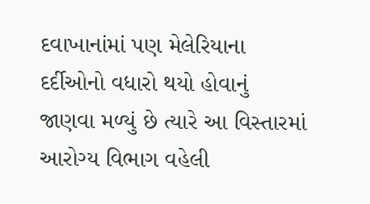દવાખાનાંમાં પણ મેલેરિયાના દર્દીઓનો વધારો થયો હોવાનું જાણવા મળ્યું છે ત્યારે આ વિસ્તારમાં આરોગ્ય વિભાગ વહેલી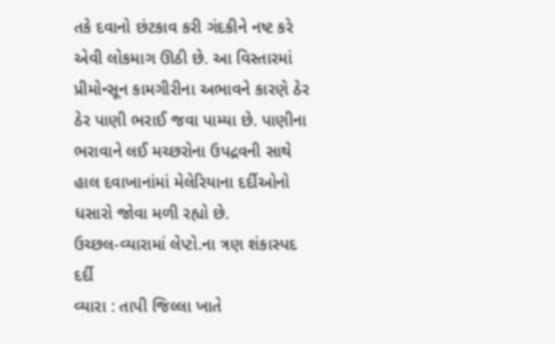તકે દવાનો છંટકાવ કરી ગંદકીને નષ્ટ કરે એવી લોકમાગ ઊઠી છે. આ વિસ્તારમાં પ્રીમોન્સૂન કામગીરીના અભાવને કારણે ઠેર ઠેર પાણી ભરાઈ જવા પામ્યા છે. પાણીના ભરાવાને લઈ મચ્છરોના ઉપદ્રવની સાથે હાલ દવાખાનાંમાં મેલેરિયાના દર્દીઓનો ધસારો જોવા મળી રહ્યો છે.
ઉચ્છલ-વ્યારામાં લેપ્ટો.ના ત્રણ શંકાસ્પદ દર્દી
વ્યારા : તાપી જિલ્લા ખાતે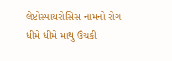લેપ્ટોસ્પાયરોસિસ નામનો રોગ ધીમે ધીમે માથુ ઉંચકી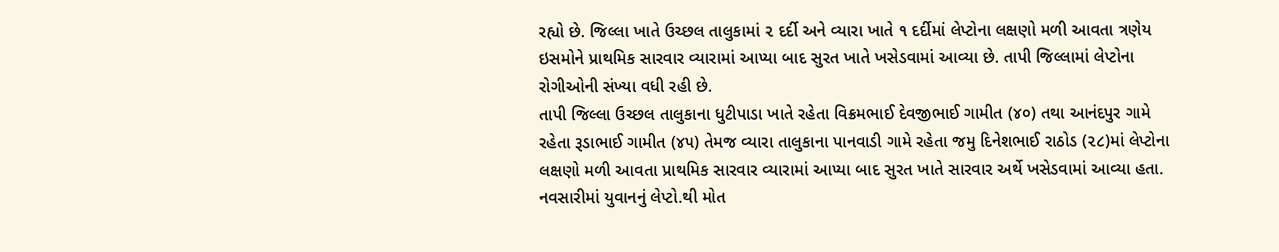રહ્યો છે. જિલ્લા ખાતે ઉચ્છલ તાલુકામાં ૨ દર્દી અને વ્યારા ખાતે ૧ દર્દીમાં લેપ્ટોના લક્ષણો મળી આવતા ત્રણેય ઇસમોને પ્રાથમિક સારવાર વ્યારામાં આપ્યા બાદ સુરત ખાતે ખસેડવામાં આવ્યા છે. તાપી જિલ્લામાં લેપ્ટોના રોગીઓની સંખ્યા વધી રહી છે.
તાપી જિલ્લા ઉચ્છલ તાલુકાના ધુટીપાડા ખાતે રહેતા વિક્રમભાઈ દેવજીભાઈ ગામીત (૪૦) તથા આનંદપુર ગામે રહેતા રૂડાભાઈ ગામીત (૪૫) તેમજ વ્યારા તાલુકાના પાનવાડી ગામે રહેતા જમુ દિનેશભાઈ રાઠોડ (૨૮)માં લેપ્ટોના લક્ષણો મળી આવતા પ્રાથમિક સારવાર વ્યારામાં આપ્યા બાદ સુરત ખાતે સારવાર અર્થે ખસેડવામાં આવ્યા હતા.
નવસારીમાં યુવાનનું લેપ્ટો.થી મોત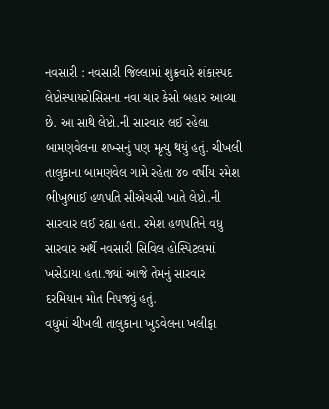નવસારી : નવસારી જિલ્લામાં શુક્રવારે શંકાસ્પદ લેપ્ટોસ્પાયરોસિસના નવા ચાર કેસો બહાર આવ્યા છે. આ સાથે લેપ્ટો.ની સારવાર લઈ રહેલા બામણવેલના શખ્સનું પણ મૃત્યુ થયું હતું. ચીખલી તાલુકાના બામણવેલ ગામે રહેતા ૪૦ વર્ષીય રમેશ ભીખુભાઈ હળપતિ સીએચસી ખાતે લેપ્ટો.ની સારવાર લઈ રહ્યા હતા. રમેશ હળપતિને વધુ સારવાર અર્થે નવસારી સિવિલ હોસ્પિટલમાં ખસેડાયા હતા.જ્યાં આજે તેમનું સારવાર દરમિયાન મોત નિપજ્યું હતું.
વધુમાં ચીખલી તાલુકાના ખુડવેલના ખલીફા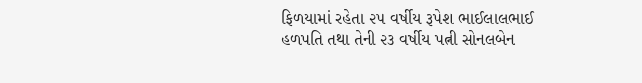ફિળયામાં રહેતા ૨૫ વર્ષીય રૂપેશ ભાઈલાલભાઈ હળપતિ તથા તેની ૨૩ વર્ષીય પત્ની સોનલબેન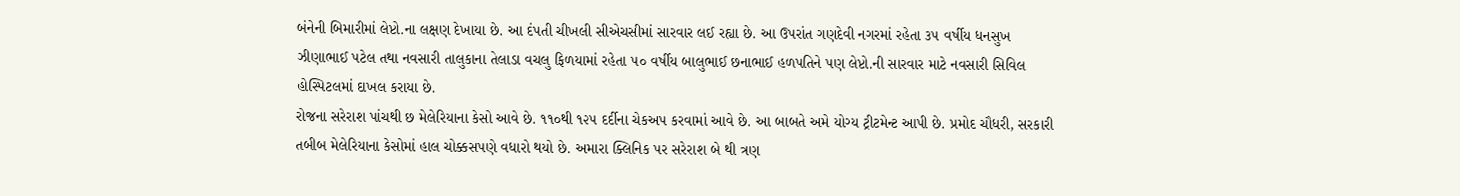બંનેની બિમારીમાં લેપ્ટો.ના લક્ષણ દેખાયા છે. આ દંપતી ચીખલી સીએચસીમાં સારવાર લઈ રહ્યા છે. આ ઉપરાંત ગણદેવી નગરમાં રહેતા ૩૫ વર્ષીય ધનસુખ ઝીણાભાઈ પટેલ તથા નવસારી તાલુકાના તેલાડા વચલુ ફિળયામાં રહેતા ૫૦ વર્ષીય બાલુભાઈ છનાભાઈ હળપતિને પણ લેપ્ટો.ની સારવાર માટે નવસારી સિવિલ હોસ્પિટલમાં દાખલ કરાયા છે.
રોજના સરેરાશ પાંચથી છ મેલેરિયાના કેસો આવે છે. ૧૧૦થી ૧૨૫ દર્દીના ચેકઅપ કરવામાં આવે છે. આ બાબતે અમે યોગ્ય ટ્રીટમેન્ટ આપી છે. પ્રમોદ ચૌધરી, સરકારી તબીબ મેલેરિયાના કેસોમાં હાલ ચોક્કસપણે વધારો થયો છે. અમારા ક્લિનિક પર સરેરાશ બે થી ત્રણ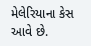મેલેરિયાના કેસ આવે છે.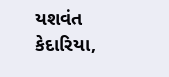યશવંત કેદારિયા,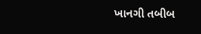ખાનગી તબીબ